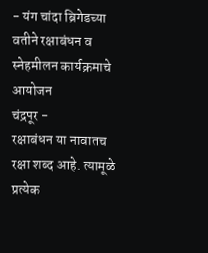- यंग चांदा ब्रिगेडच्या वतीने रक्षाबंधन व स्नेहमीलन कार्यक्रमाचे आयोजन
चंद्रपूर -
रक्षाबंधन या नावातच रक्षा शब्द आहे. त्यामूळे प्रत्येक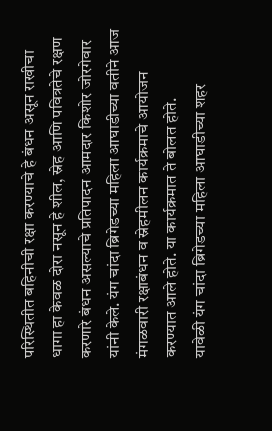परिस्थितीत बहिनीची रक्षा करण्याचे हे बंधन असून राखीचा धागा हा केवळ दोरा नसून हे शील, स्नेह आणि पवित्रतेचे रक्षण करणारे बंधन असल्याचे प्रतिपादन आमदार किशोर जोरगेवार यांनी केले. यंग चांदा ब्रिगेडच्या महिला आघाडीच्या वतीने आज मंगळवारी रक्षाबंधन व स्नेहमीलन कार्यक्रमाचे आयोजन करण्यात आले होते. या कार्यक्रमात ते बोलत होते.
यावेळी यंग चांदा ब्रिगेडच्या महिला आघाडीच्या शहर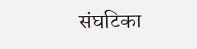संघटिका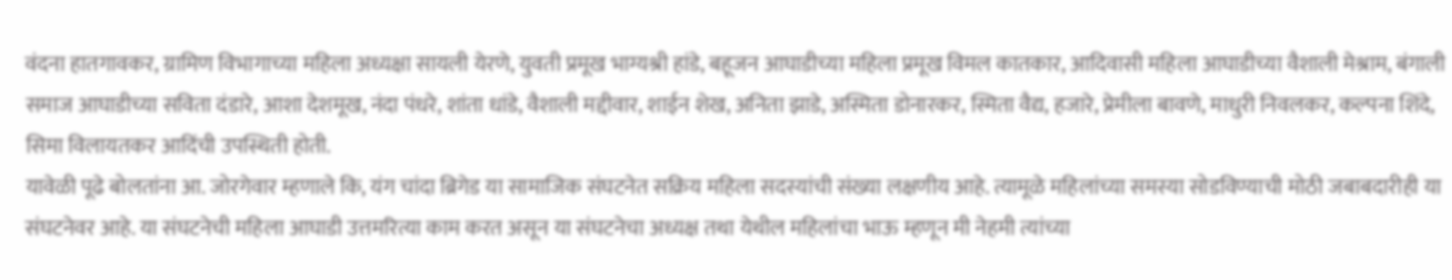वंदना हातगावकर, ग्रामिण विभागाच्या महिला अध्यक्षा सायली येरणे, युवती प्रमूख भाग्यश्री हांडे, बहूजन आघाडीच्या महिला प्रमूख विमल कातकार, आदिवासी महिला आघाडीच्या वैशाली मेश्राम, बंगाली समाज आघाडीच्या सविता दंडारे, आशा देशमूख, नंदा पंधरे, शांता धांडे, वैशाली मद्दीवार, शाईन शेख, अनिता झाडे, अस्मिता डोनारकर, स्मिता वैद्य, हजारे, प्रेमीला बावणे, माधुरी निवलकर, कल्पना शिंदे, सिमा विलायतकर आदिंची उपस्थिती होती.
यावेळी पूढे बोलतांना आ. जोरगेवार म्हणाले कि, यंग चांदा ब्रिगेड या सामाजिक संघटनेत सक्रिय महिला सदस्यांची संख्या लक्षणीय आहे. त्यामूळे महिलांच्या समस्या सोडविण्याची मोठी जबाबदारीही या संघटनेवर आहे. या संघटनेची महिला आघाडी उत्तमरित्या काम करत असून या संघटनेचा अध्यक्ष तथा येथील महिलांचा भाऊ म्हणून मी नेहमी त्यांच्या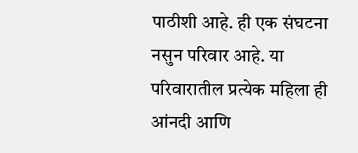पाठीशी आहे. ही एक संघटना नसुन परिवार आहे. या परिवारातील प्रत्येक महिला ही आंनदी आणि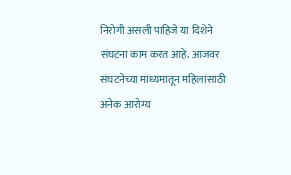निरोगी असली पाहिजे या दिशेने संघटना काम करत आहे. आजवर संघटनेच्या माध्यमातून महिलांसाठी अनेक आरोग्य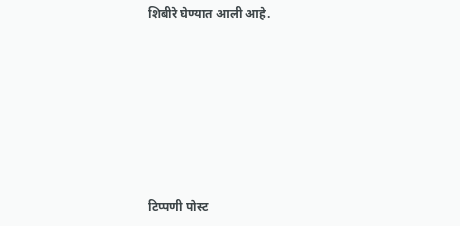शिबीरे घेण्यात आली आहे.







टिप्पणी पोस्ट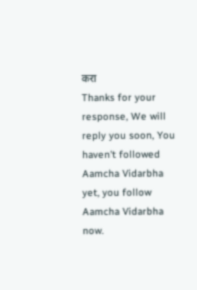करा
Thanks for your response, We will reply you soon, You haven't followed Aamcha Vidarbha yet, you follow Aamcha Vidarbha now.